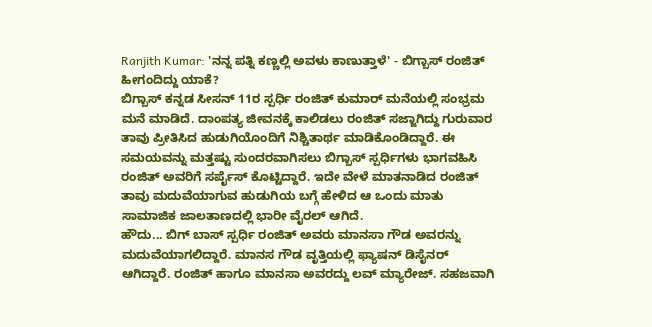Ranjith Kumar: 'ನನ್ನ ಪತ್ನಿ ಕಣ್ಣಲ್ಲಿ ಅವಳು ಕಾಣುತ್ತಾಳೆ' - ಬಿಗ್ಬಾಸ್ ರಂಜಿತ್ ಹೀಗಂದಿದ್ದು ಯಾಕೆ?
ಬಿಗ್ಬಾಸ್ ಕನ್ನಡ ಸೀಸನ್ 11ರ ಸ್ಪರ್ಧಿ ರಂಜಿತ್ ಕುಮಾರ್ ಮನೆಯಲ್ಲಿ ಸಂಭ್ರಮ ಮನೆ ಮಾಡಿದೆ. ದಾಂಪತ್ಯ ಜೀವನಕ್ಕೆ ಕಾಲಿಡಲು ರಂಜಿತ್ ಸಜ್ಜಾಗಿದ್ದು ಗುರುವಾರ ತಾವು ಪ್ರೀತಿಸಿದ ಹುಡುಗಿಯೊಂದಿಗೆ ನಿಶ್ಚಿತಾರ್ಥ ಮಾಡಿಕೊಂಡಿದ್ದಾರೆ. ಈ ಸಮಯವನ್ನು ಮತ್ತಷ್ಟು ಸುಂದರವಾಗಿಸಲು ಬಿಗ್ಬಾಸ್ ಸ್ಪರ್ಧಿಗಳು ಭಾಗವಹಿಸಿ ರಂಜಿತ್ ಅವರಿಗೆ ಸರ್ಪೈಸ್ ಕೊಟ್ಟಿದ್ದಾರೆ. ಇದೇ ವೇಳೆ ಮಾತನಾಡಿದ ರಂಜಿತ್ ತಾವು ಮದುವೆಯಾಗುವ ಹುಡುಗಿಯ ಬಗ್ಗೆ ಹೇಳಿದ ಆ ಒಂದು ಮಾತು ಸಾಮಾಜಿಕ ಜಾಲತಾಣದಲ್ಲಿ ಭಾರೀ ವೈರಲ್ ಆಗಿದೆ.
ಹೌದು... ಬಿಗ್ ಬಾಸ್ ಸ್ಪರ್ಧಿ ರಂಜಿತ್ ಅವರು ಮಾನಸಾ ಗೌಡ ಅವರನ್ನು ಮದುವೆಯಾಗಲಿದ್ದಾರೆ. ಮಾನಸ ಗೌಡ ವೃತ್ತಿಯಲ್ಲಿ ಫ್ಯಾಷನ್ ಡಿಸೈನರ್ ಆಗಿದ್ದಾರೆ. ರಂಜಿತ್ ಹಾಗೂ ಮಾನಸಾ ಅವರದ್ದು ಲವ್ ಮ್ಯಾರೇಜ್. ಸಹಜವಾಗಿ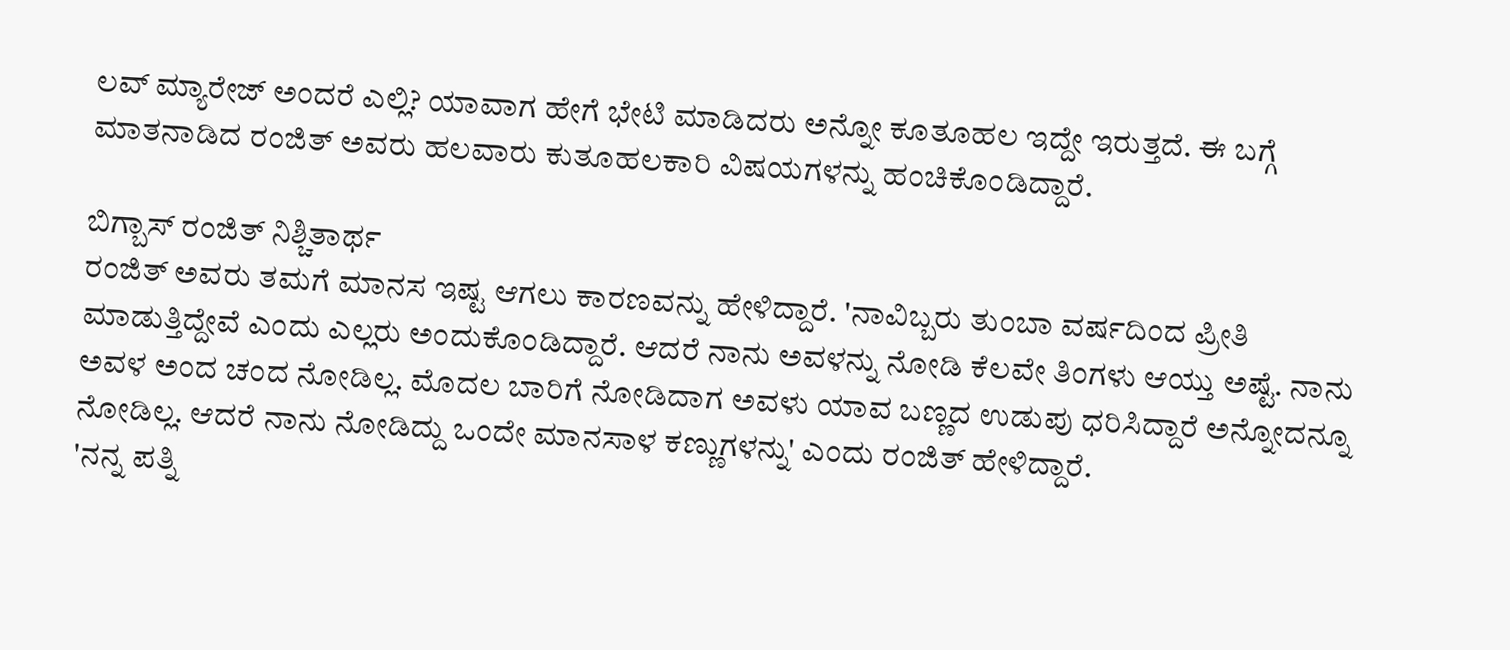ಲವ್ ಮ್ಯಾರೇಜ್ ಅಂದರೆ ಎಲ್ಲಿ? ಯಾವಾಗ ಹೇಗೆ ಭೇಟಿ ಮಾಡಿದರು ಅನ್ನೋ ಕೂತೂಹಲ ಇದ್ದೇ ಇರುತ್ತದೆ. ಈ ಬಗ್ಗೆ ಮಾತನಾಡಿದ ರಂಜಿತ್ ಅವರು ಹಲವಾರು ಕುತೂಹಲಕಾರಿ ವಿಷಯಗಳನ್ನು ಹಂಚಿಕೊಂಡಿದ್ದಾರೆ.

ಬಿಗ್ಬಾಸ್ ರಂಜಿತ್ ನಿಶ್ಚಿತಾರ್ಥ
ರಂಜಿತ್ ಅವರು ತಮಗೆ ಮಾನಸ ಇಷ್ಟ ಆಗಲು ಕಾರಣವನ್ನು ಹೇಳಿದ್ದಾರೆ. 'ನಾವಿಬ್ಬರು ತುಂಬಾ ವರ್ಷದಿಂದ ಪ್ರೀತಿ ಮಾಡುತ್ತಿದ್ದೇವೆ ಎಂದು ಎಲ್ಲರು ಅಂದುಕೊಂಡಿದ್ದಾರೆ. ಆದರೆ ನಾನು ಅವಳನ್ನು ನೋಡಿ ಕೆಲವೇ ತಿಂಗಳು ಆಯ್ತು ಅಷ್ಟೆ. ನಾನು ಅವಳ ಅಂದ ಚಂದ ನೋಡಿಲ್ಲ. ಮೊದಲ ಬಾರಿಗೆ ನೋಡಿದಾಗ ಅವಳು ಯಾವ ಬಣ್ಣದ ಉಡುಪು ಧರಿಸಿದ್ದಾರೆ ಅನ್ನೋದನ್ನೂ ನೋಡಿಲ್ಲ. ಆದರೆ ನಾನು ನೋಡಿದ್ದು ಒಂದೇ ಮಾನಸಾಳ ಕಣ್ಣುಗಳನ್ನು' ಎಂದು ರಂಜಿತ್ ಹೇಳಿದ್ದಾರೆ.
'ನನ್ನ ಪತ್ನಿ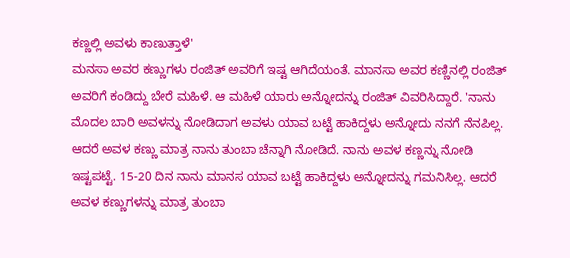ಕಣ್ಣಲ್ಲಿ ಅವಳು ಕಾಣುತ್ತಾಳೆ'
ಮನಸಾ ಅವರ ಕಣ್ಣುಗಳು ರಂಜಿತ್ ಅವರಿಗೆ ಇಷ್ಟ ಆಗಿದೆಯಂತೆ. ಮಾನಸಾ ಅವರ ಕಣ್ಣಿನಲ್ಲಿ ರಂಜಿತ್ ಅವರಿಗೆ ಕಂಡಿದ್ದು ಬೇರೆ ಮಹಿಳೆ. ಆ ಮಹಿಳೆ ಯಾರು ಅನ್ನೋದನ್ನು ರಂಜಿತ್ ವಿವರಿಸಿದ್ದಾರೆ. 'ನಾನು ಮೊದಲ ಬಾರಿ ಅವಳನ್ನು ನೋಡಿದಾಗ ಅವಳು ಯಾವ ಬಟ್ಟೆ ಹಾಕಿದ್ದಳು ಅನ್ನೋದು ನನಗೆ ನೆನಪಿಲ್ಲ. ಆದರೆ ಅವಳ ಕಣ್ಣು ಮಾತ್ರ ನಾನು ತುಂಬಾ ಚೆನ್ನಾಗಿ ನೋಡಿದೆ. ನಾನು ಅವಳ ಕಣ್ಣನ್ನು ನೋಡಿ ಇಷ್ಟಪಟ್ಟೆ. 15-20 ದಿನ ನಾನು ಮಾನಸ ಯಾವ ಬಟ್ಟೆ ಹಾಕಿದ್ದಳು ಅನ್ನೋದನ್ನು ಗಮನಿಸಿಲ್ಲ. ಆದರೆ ಅವಳ ಕಣ್ಣುಗಳನ್ನು ಮಾತ್ರ ತುಂಬಾ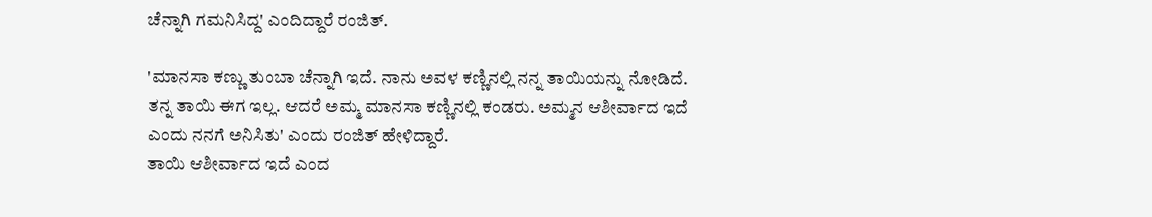ಚೆನ್ನಾಗಿ ಗಮನಿಸಿದ್ದ' ಎಂದಿದ್ದಾರೆ ರಂಜಿತ್.

'ಮಾನಸಾ ಕಣ್ಣು ತುಂಬಾ ಚೆನ್ನಾಗಿ ಇದೆ. ನಾನು ಅವಳ ಕಣ್ಣಿನಲ್ಲಿ ನನ್ನ ತಾಯಿಯನ್ನು ನೋಡಿದೆ. ತನ್ನ ತಾಯಿ ಈಗ ಇಲ್ಲ. ಆದರೆ ಅಮ್ಮ ಮಾನಸಾ ಕಣ್ಣಿನಲ್ಲಿ ಕಂಡರು. ಅಮ್ಮನ ಆಶೀರ್ವಾದ ಇದೆ ಎಂದು ನನಗೆ ಅನಿಸಿತು' ಎಂದು ರಂಜಿತ್ ಹೇಳಿದ್ದಾರೆ.
ತಾಯಿ ಆಶೀರ್ವಾದ ಇದೆ ಎಂದ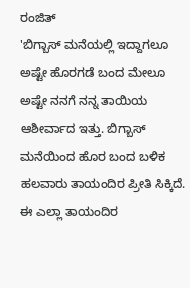ರಂಜಿತ್
'ಬಿಗ್ಬಾಸ್ ಮನೆಯಲ್ಲಿ ಇದ್ದಾಗಲೂ ಅಷ್ಟೇ ಹೊರಗಡೆ ಬಂದ ಮೇಲೂ ಅಷ್ಟೇ ನನಗೆ ನನ್ನ ತಾಯಿಯ ಆಶೀರ್ವಾದ ಇತ್ತು. ಬಿಗ್ಬಾಸ್ ಮನೆಯಿಂದ ಹೊರ ಬಂದ ಬಳಿಕ ಹಲವಾರು ತಾಯಂದಿರ ಪ್ರೀತಿ ಸಿಕ್ಕಿದೆ. ಈ ಎಲ್ಲಾ ತಾಯಂದಿರ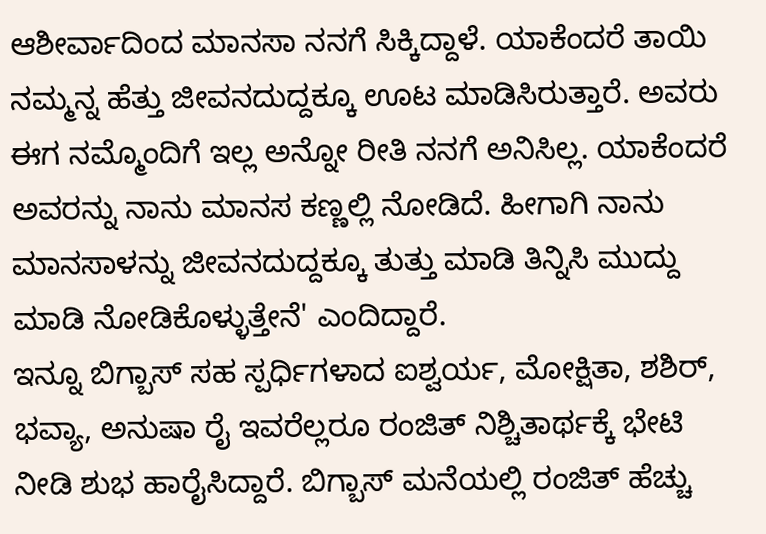ಆಶೀರ್ವಾದಿಂದ ಮಾನಸಾ ನನಗೆ ಸಿಕ್ಕಿದ್ದಾಳೆ. ಯಾಕೆಂದರೆ ತಾಯಿ ನಮ್ಮನ್ನ ಹೆತ್ತು ಜೀವನದುದ್ದಕ್ಕೂ ಊಟ ಮಾಡಿಸಿರುತ್ತಾರೆ. ಅವರು ಈಗ ನಮ್ಮೊಂದಿಗೆ ಇಲ್ಲ ಅನ್ನೋ ರೀತಿ ನನಗೆ ಅನಿಸಿಲ್ಲ. ಯಾಕೆಂದರೆ ಅವರನ್ನು ನಾನು ಮಾನಸ ಕಣ್ಣಲ್ಲಿ ನೋಡಿದೆ. ಹೀಗಾಗಿ ನಾನು ಮಾನಸಾಳನ್ನು ಜೀವನದುದ್ದಕ್ಕೂ ತುತ್ತು ಮಾಡಿ ತಿನ್ನಿಸಿ ಮುದ್ದು ಮಾಡಿ ನೋಡಿಕೊಳ್ಳುತ್ತೇನೆ' ಎಂದಿದ್ದಾರೆ.
ಇನ್ನೂ ಬಿಗ್ಬಾಸ್ ಸಹ ಸ್ಪರ್ಧಿಗಳಾದ ಐಶ್ವರ್ಯ, ಮೋಕ್ಷಿತಾ, ಶಶಿರ್, ಭವ್ಯಾ, ಅನುಷಾ ರೈ ಇವರೆಲ್ಲರೂ ರಂಜಿತ್ ನಿಶ್ಚಿತಾರ್ಥಕ್ಕೆ ಭೇಟಿ ನೀಡಿ ಶುಭ ಹಾರೈಸಿದ್ದಾರೆ. ಬಿಗ್ಬಾಸ್ ಮನೆಯಲ್ಲಿ ರಂಜಿತ್ ಹೆಚ್ಚು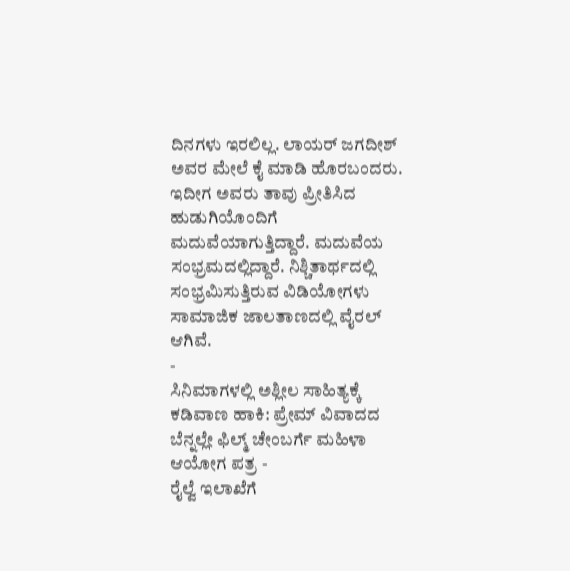ದಿನಗಳು ಇರಲಿಲ್ಲ. ಲಾಯರ್ ಜಗದೀಶ್ ಅವರ ಮೇಲೆ ಕೈ ಮಾಡಿ ಹೊರಬಂದರು. ಇದೀಗ ಅವರು ತಾವು ಪ್ರೀತಿಸಿದ ಹುಡುಗಿಯೊಂದಿಗೆ ಮದುವೆಯಾಗುತ್ತಿದ್ದಾರೆ. ಮದುವೆಯ ಸಂಭ್ರಮದಲ್ಲಿದ್ದಾರೆ. ನಿಶ್ಚಿತಾರ್ಥದಲ್ಲಿ ಸಂಭ್ರಮಿಸುತ್ತಿರುವ ವಿಡಿಯೋಗಳು ಸಾಮಾಜಿಕ ಜಾಲತಾಣದಲ್ಲಿ ವೈರಲ್ ಆಗಿವೆ.
-
ಸಿನಿಮಾಗಳಲ್ಲಿ ಅಶ್ಲೀಲ ಸಾಹಿತ್ಯಕ್ಕೆ ಕಡಿವಾಣ ಹಾಕಿ: ಪ್ರೇಮ್ ವಿವಾದದ ಬೆನ್ನಲ್ಲೇ ಫಿಲ್ಮ್ ಚೇಂಬರ್ಗೆ ಮಹಿಳಾ ಆಯೋಗ ಪತ್ರ -
ರೈಲ್ವೆ ಇಲಾಖೆಗೆ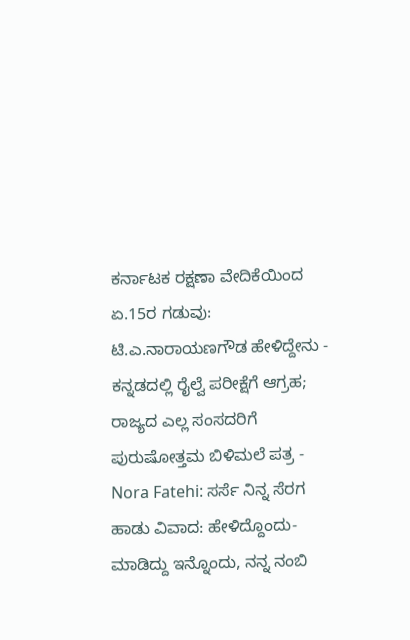ಕರ್ನಾಟಕ ರಕ್ಷಣಾ ವೇದಿಕೆಯಿಂದ ಏ.15ರ ಗಡುವು: ಟಿ.ಎ.ನಾರಾಯಣಗೌಡ ಹೇಳಿದ್ದೇನು -
ಕನ್ನಡದಲ್ಲಿ ರೈಲ್ವೆ ಪರೀಕ್ಷೆಗೆ ಆಗ್ರಹ; ರಾಜ್ಯದ ಎಲ್ಲ ಸಂಸದರಿಗೆ ಪುರುಷೋತ್ತಮ ಬಿಳಿಮಲೆ ಪತ್ರ -
Nora Fatehi: ಸರ್ಸೆ ನಿನ್ನ ಸೆರಗ ಹಾಡು ವಿವಾದ: ಹೇಳಿದ್ದೊಂದು- ಮಾಡಿದ್ದು ಇನ್ನೊಂದು, ನನ್ನ ನಂಬಿ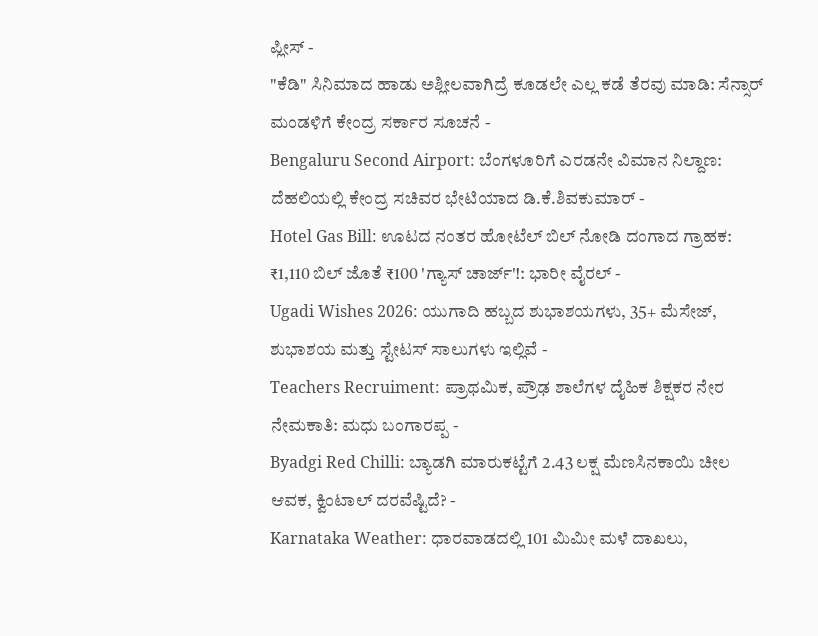ಪ್ಲೀಸ್ -
"ಕೆಡಿ" ಸಿನಿಮಾದ ಹಾಡು ಅಶ್ಲೀಲವಾಗಿದ್ರೆ ಕೂಡಲೇ ಎಲ್ಲ ಕಡೆ ತೆರವು ಮಾಡಿ: ಸೆನ್ಸಾರ್ ಮಂಡಳಿಗೆ ಕೇಂದ್ರ ಸರ್ಕಾರ ಸೂಚನೆ -
Bengaluru Second Airport: ಬೆಂಗಳೂರಿಗೆ ಎರಡನೇ ವಿಮಾನ ನಿಲ್ದಾಣ: ದೆಹಲಿಯಲ್ಲಿ ಕೇಂದ್ರ ಸಚಿವರ ಭೇಟಿಯಾದ ಡಿ.ಕೆ.ಶಿವಕುಮಾರ್ -
Hotel Gas Bill: ಊಟದ ನಂತರ ಹೋಟೆಲ್ ಬಿಲ್ ನೋಡಿ ದಂಗಾದ ಗ್ರಾಹಕ: ₹1,110 ಬಿಲ್ ಜೊತೆ ₹100 'ಗ್ಯಾಸ್ ಚಾರ್ಜ್'!: ಭಾರೀ ವೈರಲ್ -
Ugadi Wishes 2026: ಯುಗಾದಿ ಹಬ್ಬದ ಶುಭಾಶಯಗಳು, 35+ ಮೆಸೇಜ್, ಶುಭಾಶಯ ಮತ್ತು ಸ್ಟೇಟಸ್ ಸಾಲುಗಳು ಇಲ್ಲಿವೆ -
Teachers Recruiment: ಪ್ರಾಥಮಿಕ, ಪ್ರೌಢ ಶಾಲೆಗಳ ದೈಹಿಕ ಶಿಕ್ಷಕರ ನೇರ ನೇಮಕಾತಿ: ಮಧು ಬಂಗಾರಪ್ಪ -
Byadgi Red Chilli: ಬ್ಯಾಡಗಿ ಮಾರುಕಟ್ಟೆಗೆ 2.43 ಲಕ್ಷ ಮೆಣಸಿನಕಾಯಿ ಚೀಲ ಆವಕ, ಕ್ವಿಂಟಾಲ್ ದರವೆಷ್ಟಿದೆ? -
Karnataka Weather: ಧಾರವಾಡದಲ್ಲಿ 101 ಮಿಮೀ ಮಳೆ ದಾಖಲು,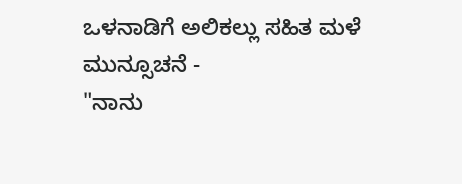ಒಳನಾಡಿಗೆ ಅಲಿಕಲ್ಲು ಸಹಿತ ಮಳೆ ಮುನ್ಸೂಚನೆ -
"ನಾನು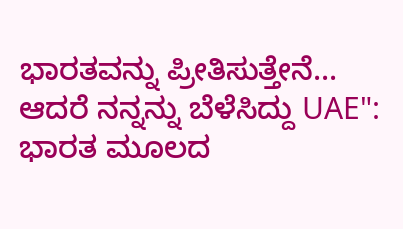ಭಾರತವನ್ನು ಪ್ರೀತಿಸುತ್ತೇನೆ... ಆದರೆ ನನ್ನನ್ನು ಬೆಳೆಸಿದ್ದು UAE": ಭಾರತ ಮೂಲದ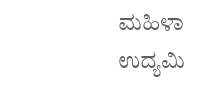ಮಹಿಳಾ ಉದ್ಯಮಿ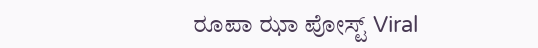ರೂಪಾ ಝಾ ಪೋಸ್ಟ್ Viral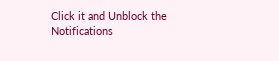Click it and Unblock the Notifications